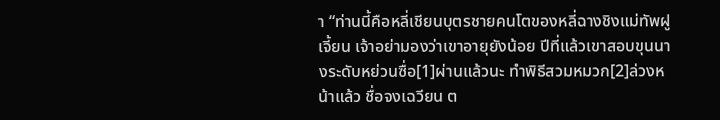า “ท่านนี้คือหลี่เชียนบุตรชายคนโตของหลี่ฉางชิงแม่ทัพฝูเจี้ยน เจ้าอย่ามองว่าเขาอายุยังน้อย ปีที่แล้วเขาสอบขุนนางระดับหย่วนซื่อ[1]ผ่านแล้วนะ ทำพิธีสวมหมวก[2]ล่วงหน้าแล้ว ชื่อจงเฉวียน ต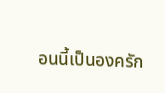อนนี้เป็นองครัก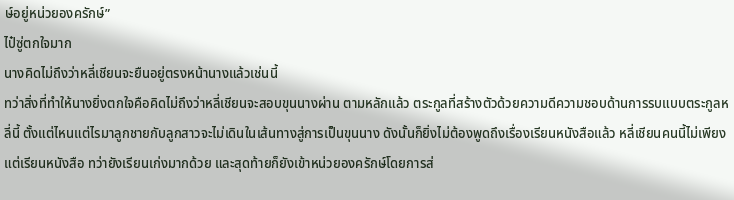ษ์อยู่หน่วยองครักษ์”
ไป๋ซู่ตกใจมาก
นางคิดไม่ถึงว่าหลี่เชียนจะยืนอยู่ตรงหน้านางแล้วเช่นนี้
ทว่าสิ่งที่ทำให้นางยิ่งตกใจคือคิดไม่ถึงว่าหลี่เชียนจะสอบขุนนางผ่าน ตามหลักแล้ว ตระกูลที่สร้างตัวด้วยความดีความชอบด้านการรบแบบตระกูลหลี่นี้ ตั้งแต่ไหนแต่ไรมาลูกชายกับลูกสาวจะไม่เดินในเส้นทางสู่การเป็นขุนนาง ดังนั้นก็ยิ่งไม่ต้องพูดถึงเรื่องเรียนหนังสือแล้ว หลี่เชียนคนนี้ไม่เพียงแต่เรียนหนังสือ ทว่ายังเรียนเก่งมากด้วย และสุดท้ายก็ยังเข้าหน่วยองครักษ์โดยการส่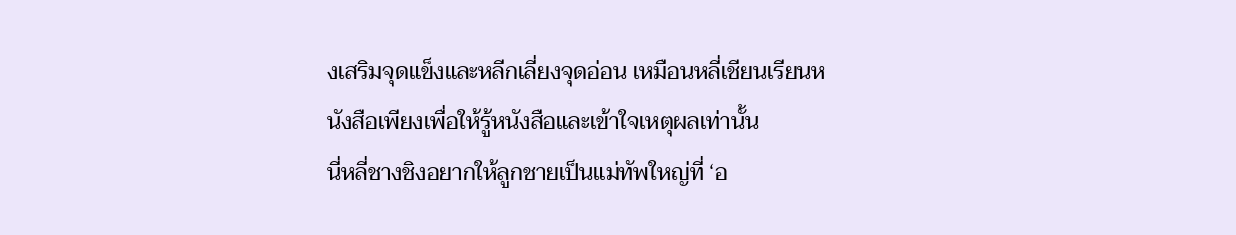งเสริมจุดแข็งและหลีกเลี่ยงจุดอ่อน เหมือนหลี่เชียนเรียนหนังสือเพียงเพื่อให้รู้หนังสือและเข้าใจเหตุผลเท่านั้น
นี่หลี่ชางชิงอยากให้ลูกชายเป็นแม่ทัพใหญ่ที่ ‘อ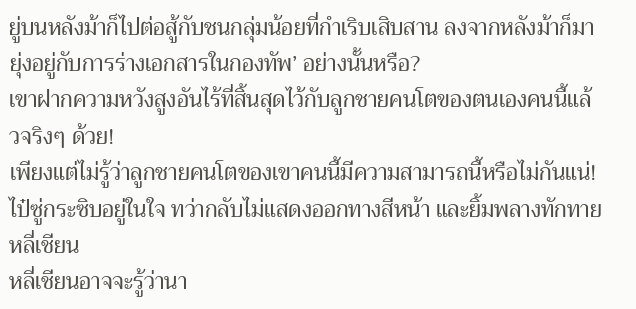ยู่บนหลังม้าก็ไปต่อสู้กับชนกลุ่มน้อยที่กำเริบเสิบสาน ลงจากหลังม้าก็มายุ่งอยู่กับการร่างเอกสารในกองทัพ’ อย่างนั้นหรือ?
เขาฝากความหวังสูงอันไร้ที่สิ้นสุดไว้กับลูกชายคนโตของตนเองคนนี้แล้วจริงๆ ด้วย!
เพียงแต่ไม่รู้ว่าลูกชายคนโตของเขาคนนี้มีความสามารถนี้หรือไม่กันแน่!
ไป๋ซู่กระซิบอยู่ในใจ ทว่ากลับไม่แสดงออกทางสีหน้า และยิ้มพลางทักทายหลี่เชียน
หลี่เชียนอาจจะรู้ว่านา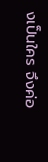งเป็นใคร จึงค่อ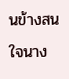นข้างสนใจนาง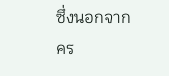ซึ่งนอกจากคร